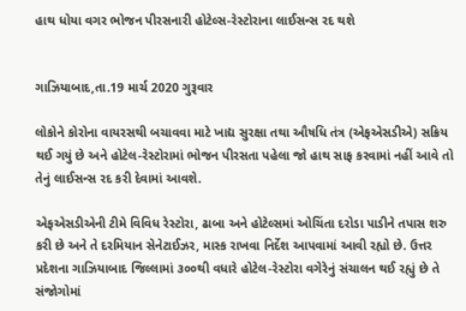હાથ ધોયા વગર ભોજન પીરસનારી હોટેલ્સ-રેસ્ટોરાના લાઈસન્સ રદ થશે


ગાઝિયાબાદ,તા.19 માર્ચ 2020 ગુરૂવાર

લોકોને કોરોના વાયરસથી બચાવવા માટે ખાદ્ય સુરક્ષા તથા ઔષધિ તંત્ર (એફએસડીએ) સક્રિય થઈ ગયું છે અને હોટેલ-રેસ્ટોરામાં ભોજન પીરસતા પહેલા જો હાથ સાફ કરવામાં નહીં આવે તો તેનું લાઈસન્સ રદ કરી દેવામાં આવશે.

એફએસડીએની ટીમે વિવિધ રેસ્ટોરા, ઢાબા અને હોટેલ્સમાં ઓચિંતા દરોડા પાડીને તપાસ શરુ કરી છે અને તે દરમિયાન સેનેટાઈઝર, માસ્ક રાખવા નિર્દેશ આપવામાં આવી રહ્યો છે. ઉત્તર પ્રદેશના ગાઝિયાબાદ જિલ્લામાં ૩૦૦થી વધારે હોટેલ-રેસ્ટોરા વગેરેનું સંચાલન થઈ રહ્યું છે તે સંજોગોમાં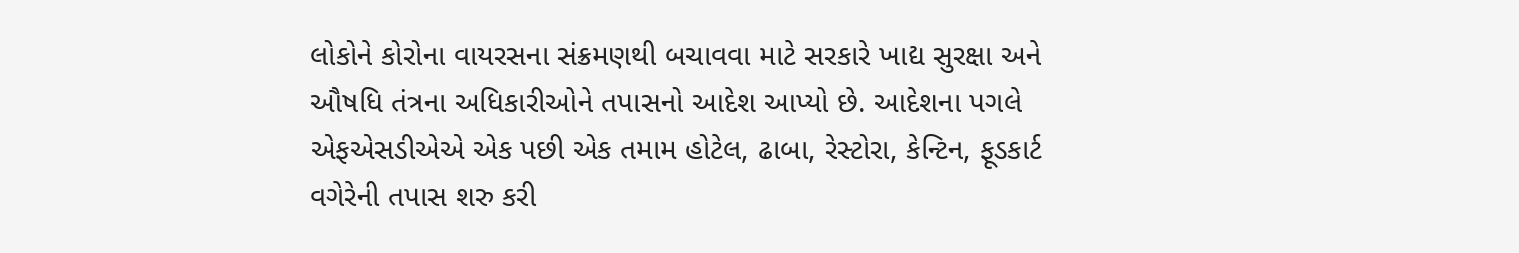લોકોને કોરોના વાયરસના સંક્રમણથી બચાવવા માટે સરકારે ખાદ્ય સુરક્ષા અને ઔષધિ તંત્રના અધિકારીઓને તપાસનો આદેશ આપ્યો છે. આદેશના પગલે એફએસડીએએ એક પછી એક તમામ હોટેલ, ઢાબા, રેસ્ટોરા, કેન્ટિન, ફૂડકાર્ટ વગેરેની તપાસ શરુ કરી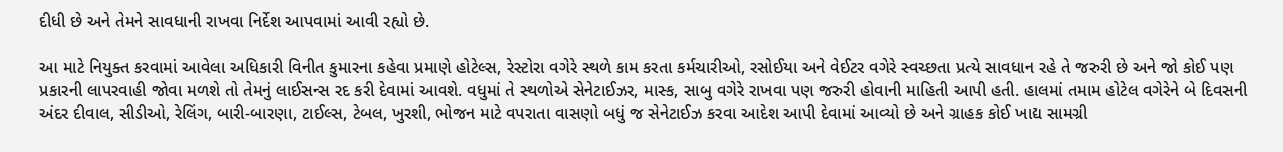દીધી છે અને તેમને સાવધાની રાખવા નિર્દેશ આપવામાં આવી રહ્યો છે.

આ માટે નિયુક્ત કરવામાં આવેલા અધિકારી વિનીત કુમારના કહેવા પ્રમાણે હોટેલ્સ, રેસ્ટોરા વગેરે સ્થળે કામ કરતા કર્મચારીઓ, રસોઈયા અને વેઈટર વગેરે સ્વચ્છતા પ્રત્યે સાવધાન રહે તે જરુરી છે અને જો કોઈ પણ પ્રકારની લાપરવાહી જોવા મળશે તો તેમનું લાઈસન્સ રદ કરી દેવામાં આવશે. વધુમાં તે સ્થળોએ સેનેટાઈઝર, માસ્ક, સાબુ વગેરે રાખવા પણ જરુરી હોવાની માહિતી આપી હતી. હાલમાં તમામ હોટેલ વગેરેને બે દિવસની અંદર દીવાલ, સીડીઓ, રેલિંગ, બારી-બારણા, ટાઈલ્સ, ટેબલ, ખુરશી, ભોજન માટે વપરાતા વાસણો બધું જ સેનેટાઈઝ કરવા આદેશ આપી દેવામાં આવ્યો છે અને ગ્રાહક કોઈ ખાદ્ય સામગ્રી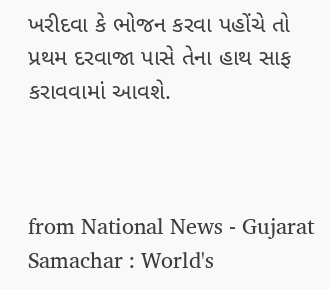ખરીદવા કે ભોજન કરવા પહોંચે તો પ્રથમ દરવાજા પાસે તેના હાથ સાફ કરાવવામાં આવશે.



from National News - Gujarat Samachar : World's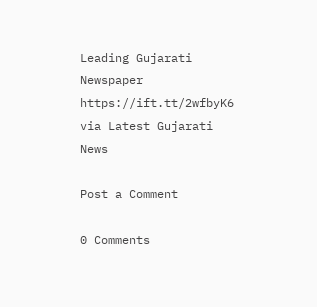Leading Gujarati Newspaper https://ift.tt/2wfbyK6
via Latest Gujarati News

Post a Comment

0 Comments